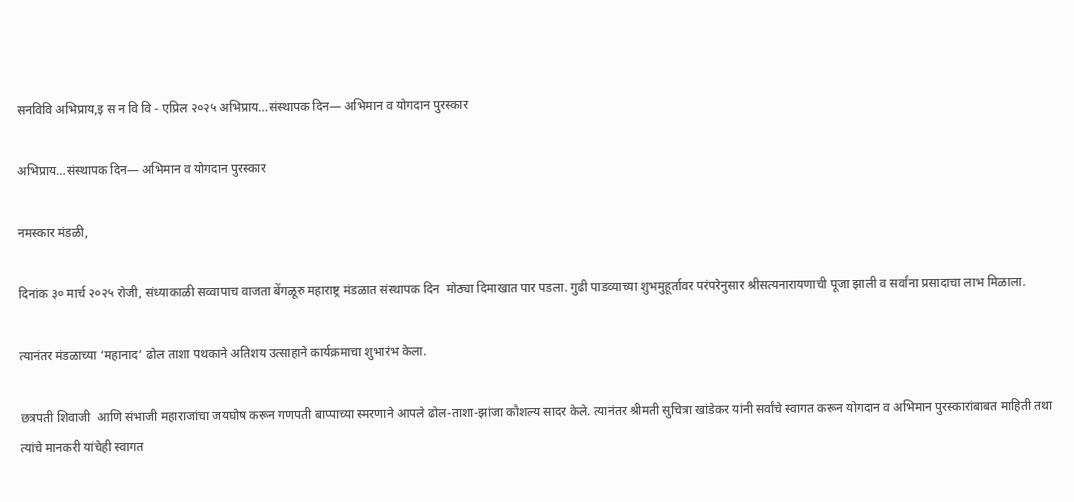सनविवि अभिप्राय,इ स न वि वि - एप्रिल २०२५ अभिप्राय…संस्थापक दिन— अभिमान व योगदान पुरस्कार

अभिप्राय…संस्थापक दिन— अभिमान व योगदान पुरस्कार

नमस्कार मंडळी,

दिनांक ३० मार्च २०२५ रोजी, संध्याकाळी सव्वापाच वाजता बेंगळूरु महाराष्ट्र मंडळात संस्थापक दिन  मोठ्या दिमाखात पार पडला. गुढी पाडव्याच्या शुभमुहूर्तावर परंपरेनुसार श्रीसत्यनारायणाची पूजा झाली व सर्वांना प्रसादाचा लाभ मिळाला.

त्यानंतर मंडळाच्या ‘महानाद‘ ढोल ताशा पथकाने अतिशय उत्साहाने कार्यक्रमाचा शुभारंभ केला.

छत्रपती शिवाजी  आणि संभाजी महाराजांचा जयघोष करून गणपती बाप्पाच्या स्मरणाने आपले ढोल-ताशा-झांजा कौशल्य सादर केले. त्यानंतर श्रीमती सुचित्रा खांडेकर यांनी सर्वांचे स्वागत करून योगदान व अभिमान पुरस्कारांबाबत माहिती तथा त्यांचे मानकरी यांचेही स्वागत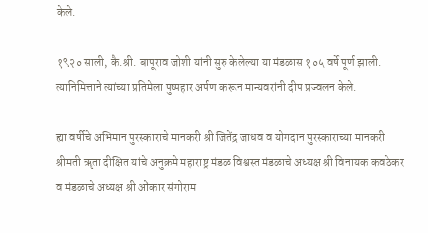केले.

१९२० साली, कै.श्री. बापूराव जोशी यांनी सुरु केलेल्या या मंडळास १०५ वर्षे पूर्ण झाली. त्यानिमित्ताने त्यांच्या प्रतिमेला पुष्पहार अर्पण करून मान्यवरांनी दीप प्रज्वलन केले.

ह्या वर्षीचे अभिमान पुरस्काराचे मानकरी श्री जितेंद्र जाधव व योगदान पुरस्काराच्या मानकरी श्रीमती ॠता दीक्षित यांचे अनुक्रमे महाराष्ट्र मंडळ विश्वस्त मंडळाचे अध्यक्ष श्री विनायक कवठेकर व मंडळाचे अध्यक्ष श्री ओंकार संगोराम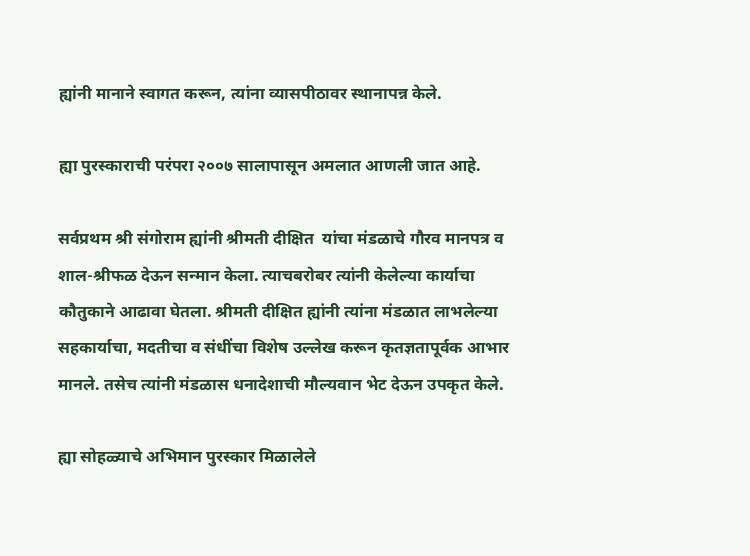ह्यांनी मानाने स्वागत करून, त्यांना व्यासपीठावर स्थानापन्न केले.

ह्या पुरस्काराची परंपरा २००७ सालापासून अमलात आणली जात आहे.

सर्वप्रथम श्री संगोराम ह्यांनी श्रीमती दीक्षित  यांचा मंडळाचे गौरव मानपत्र व शाल-श्रीफळ देऊन सन्मान केला. त्याचबरोबर त्यांनी केलेल्या कार्याचा कौतुकाने आढावा घेतला. श्रीमती दीक्षित ह्यांनी त्यांना मंडळात लाभलेल्या सहकार्याचा, मदतीचा व संधींचा विशेष उल्लेख करून कृतज्ञतापूर्वक आभार मानले. तसेच त्यांनी मंडळास धनादेशाची मौल्यवान भेट देऊन उपकृत केले.

ह्या सोहळ्याचे अभिमान पुरस्कार मिळालेले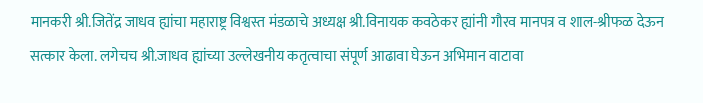मानकरी श्री.जितेंद्र जाधव ह्यांचा महाराष्ट्र विश्वस्त मंडळाचे अध्यक्ष श्री.विनायक कवठेकर ह्यांनी गौरव मानपत्र व शाल-श्रीफळ देऊन सत्कार केला. लगेचच श्री.जाधव ह्यांच्या उल्लेखनीय कतृत्वाचा संपूर्ण आढावा घेऊन अभिमान वाटावा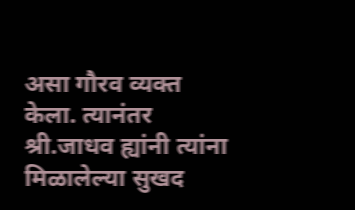असा गौरव व्यक्त केला. त्यानंतर श्री.जाधव ह्यांनी त्यांना मिळालेल्या सुखद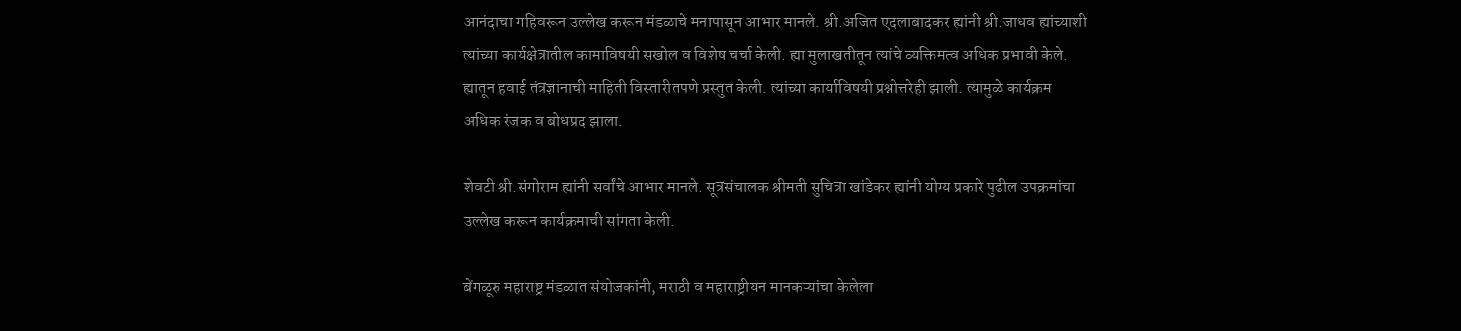आनंदाचा गहिवरून उल्लेख करून मंडळाचे मनापासून आभार मानले. श्री.अजित एदलाबादकर ह्यांनी श्री.जाधव ह्यांच्याशी त्यांच्या कार्यक्षेत्रातील कामाविषयी सखोल व विशेष चर्चा केली. ह्या मुलाखतीतून त्यांचे व्यक्तिमत्व अधिक प्रभावी केले. ह्यातून हवाई तंत्रज्ञानाची माहिती विस्तारीतपणे प्रस्तुत केली. त्यांच्या कार्याविषयी प्रश्नोत्तरेही झाली. त्यामुळे कार्यक्रम अधिक रंजक व बोधप्रद झाला.

शेवटी श्री.संगोराम ह्यांनी सर्वांचे आभार मानले. सूत्रसंचालक श्रीमती सुचित्रा खांडेकर ह्यांनी योग्य प्रकारे पुढील उपक्रमांचा उल्लेख करून कार्यक्रमाची सांगता केली.

बेंगळूरु महाराष्ट्र मंडळात संयोजकांनी, मराठी व महाराष्ट्रीयन मानकऱ्यांचा केलेला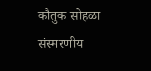कौतुक सोहळा संस्मरणीय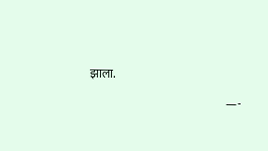झाला.

                                                            —-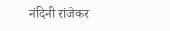नंदिनी रांजेकर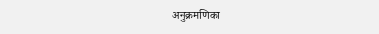अनुक्रमणिका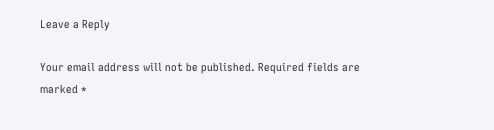Leave a Reply

Your email address will not be published. Required fields are marked *